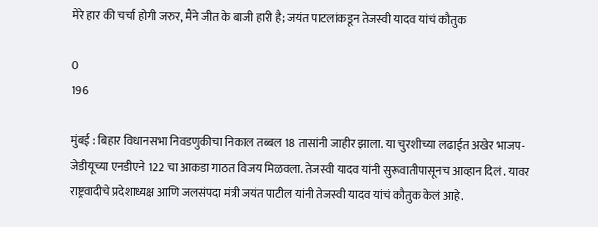मेरे हार की चर्चा होगी जरुर, मैंने जीत के बाजी हारी है; जयंत पाटलांकडून तेजस्वी यादव यांचं कौतुक

0
196

मुंबई : बिहार विधानसभा निवडणुकीचा निकाल तब्बल 18 तासांनी जाहीर झाला. या चुरशीच्या लढाईत अखेर भाजप-जेडीयूच्या एनडीएने 122 चा आकडा गाठत विजय मिळवला. तेजस्वी यादव यांनी सुरूवातीपासूनच आव्हान दिलं . यावर राष्ट्रवादीचे प्रदेशाध्यक्ष आणि जलसंपदा मंत्री जयंत पाटील यांनी तेजस्वी यादव यांचं कौतुक केलं आहे.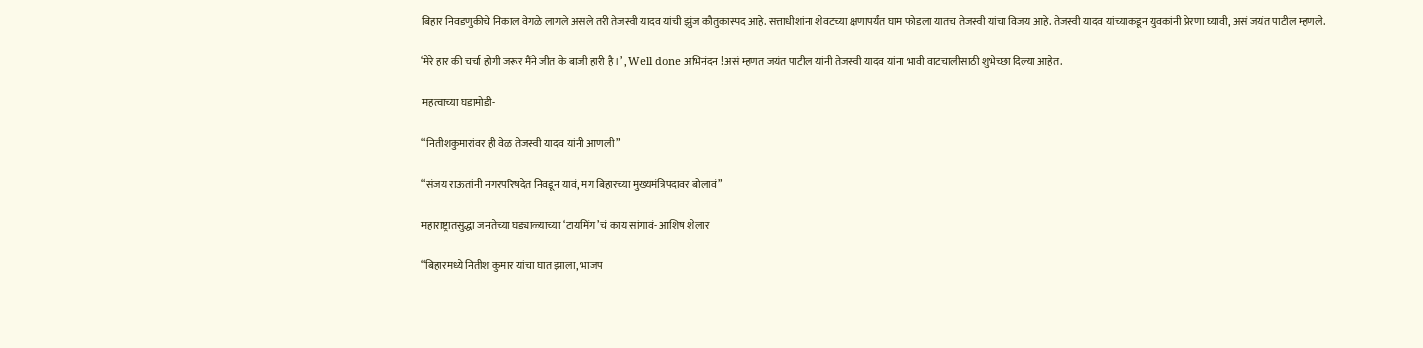बिहार निवडणुकीचे निकाल वेगळे लागले असले तरी तेजस्वी यादव यांची झुंज कौतुकास्पद आहे. सत्ताधीशांना शेवटच्या क्षणापर्यंत घाम फोडला यातच तेजस्वी यांचा विजय आहे. तेजस्वी यादव यांच्याकडून युवकांनी प्रेरणा घ्यावी, असं जयंत पाटील म्हणले.

‘मेरे हार की चर्चा होगी जरूर मैंने जीत के बाजी हारी है ।’ , Well done अभिनंदन !असं म्हणत जयंत पाटील यांनी तेजस्वी यादव यांना भावी वाटचालीसाठी शुभेच्छा दिल्या आहेत.

महत्वाच्या घडामोडी-

“नितीशकुमारांवर ही वेळ तेजस्वी यादव यांनी आणली”

“संजय राऊतांनी नगरपरिषदेत निवडून यावं, मग बिहारच्या मुख्यमंत्रिपदावर बोलावं”

महाराष्ट्रातसुद्धा जनतेच्या घड्याळ्याच्या ‘टायमिंग’चं काय सांगावं- आशिष शेलार

“बिहारमध्ये नितीश कुमार यांचा घात झाला, भाजप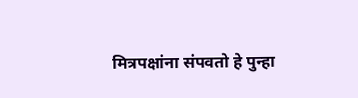मित्रपक्षांना संपवतो हे पुन्हा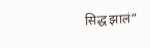सिद्ध झालं”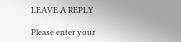LEAVE A REPLY

Please enter your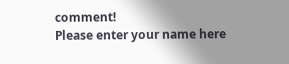comment!
Please enter your name here